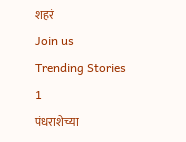शहरं
Join us
Trending Stories
1
पंधराशेच्या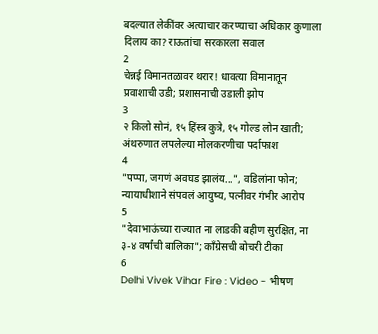बदल्यात लेकींवर अत्याचार करण्याचा अधिकार कुणाला दिलाय का? राऊतांचा सरकारला सवाल
2
चेन्नई विमानतळावर थरार! धावत्या विमानातून प्रवाशाची उडी; प्रशासनाची उडाली झोप
3
२ किलो सोनं, १५ हिंस्त्र कुत्रे, १५ गोल्ड लोन खाती; अंथरुणात लपलेल्या मोलकरणीचा पर्दाफाश
4
"पप्पा, जगणं अवघड झालंय...", वडिलांना फोन; न्यायाधीशाने संपवलं आयुष्य, पत्नीवर गंभीर आरोप
5
"देवाभाऊंच्या राज्यात ना लाडकी बहीण सुरक्षित, ना ३-४ वर्षांची बालिका"; काँग्रेसची बोचरी टीका
6
Delhi Vivek Vihar Fire : Video - भीषण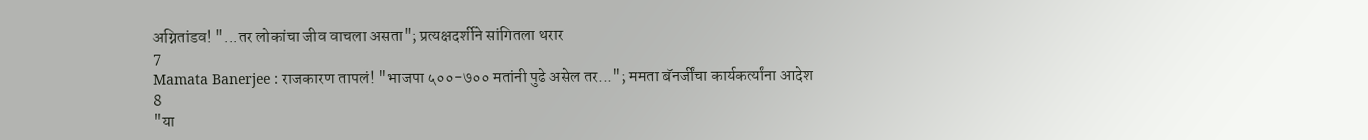अग्नितांडव! "...तर लोकांचा जीव वाचला असता"; प्रत्यक्षदर्शीने सांगितला थरार
7
Mamata Banerjee : राजकारण तापलं! "भाजपा ५००-७०० मतांनी पुढे असेल तर..."; ममता बॅनर्जींचा कार्यकर्त्यांना आदेश
8
"या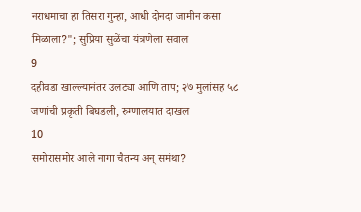नराधमाचा हा तिसरा गुन्हा, आधी दोनदा जामीन कसा मिळाला?"; सुप्रिया सुळेंचा यंत्रणेला सवाल
9
दहीवडा खाल्ल्यानंतर उलट्या आणि ताप; २७ मुलांसह ५८ जणांची प्रकृती बिघडली, रुग्णालयात दाखल
10
समोरासमोर आले नागा चैतन्य अन् समंथा?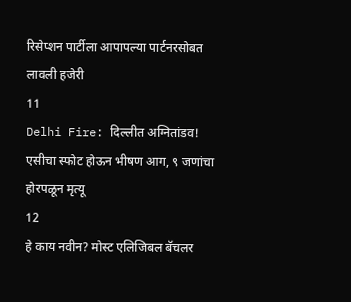रिसेप्शन पार्टीला आपापल्या पार्टनरसोबत लावली हजेरी
11
Delhi Fire: दिल्लीत अग्नितांडव! एसीचा स्फोट होऊन भीषण आग, ९ जणांचा होरपळून मृत्यू
12
हे काय नवीन? मोस्ट एलिजिबल बॅचलर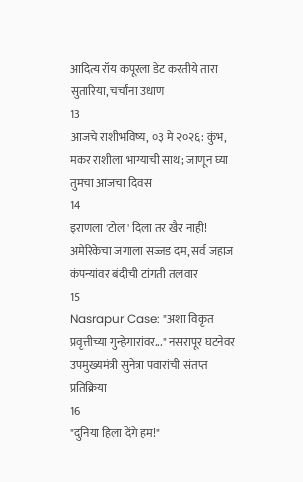आदित्य रॉय कपूरला डेट करतीये तारा सुतारिया, चर्चांना उधाण
13
आजचे राशीभविष्य, ०३ मे २०२६: कुंभ, मकर राशीला भाग्याची साथ; जाणून घ्या तुमचा आजचा दिवस
14
इराणला 'टोल' दिला तर खैर नाही! अमेरिकेचा जगाला सज्जड दम, सर्व जहाज कंपन्यांवर बंदीची टांगती तलवार
15
Nasrapur Case: "अशा विकृत प्रवृत्तीच्या गुन्हेगारांवर..." नसरापूर घटनेवर उपमुख्यमंत्री सुनेत्रा पवारांची संतप्त प्रतिक्रिया
16
"दुनिया हिला देंगे हम!"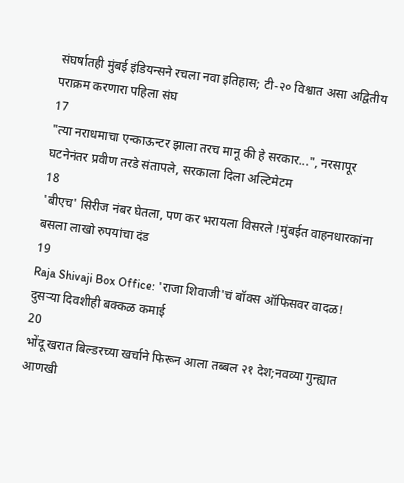संघर्षातही मुंबई इंडियन्सने रचला नवा इतिहास; टी-२० विश्वात असा अद्वितीय पराक्रम करणारा पहिला संघ
17
"त्या नराधमाचा एन्काऊन्टर झाला तरच मानू की हे सरकार...", नरसापूर घटनेनंतर प्रवीण तरडे संतापले, सरकाला दिला अल्टिमेटम
18
'बीएच' सिरीज नंबर घेतला, पण कर भरायला विसरले !मुंबईत वाहनधारकांना बसला लाखो रुपयांचा दंड
19
Raja Shivaji Box Office: 'राजा शिवाजी'चं बॉक्स ऑफिसवर वादळ! दुसऱ्या दिवशीही बक्कळ कमाई
20
भोंदू खरात बिल्डरच्या खर्चाने फिरून आला तब्बल २१ देश;नवव्या गुन्ह्यात आणखी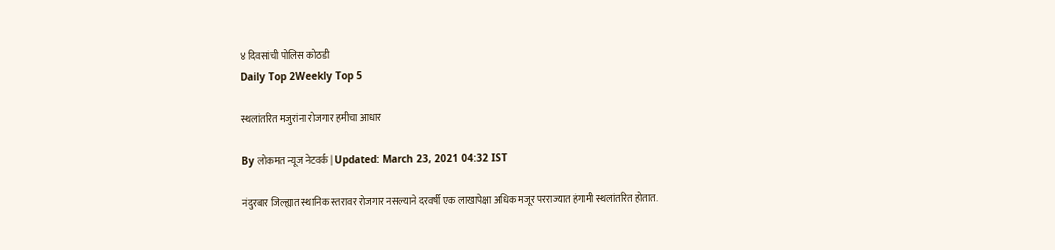४ दिवसांची पोलिस कोठडी
Daily Top 2Weekly Top 5

स्थलांतरित मजुरांना रोजगार हमीचा आधार

By लोकमत न्यूज नेटवर्क | Updated: March 23, 2021 04:32 IST

नंदुरबार जिल्ह्यात स्थानिक स्तरावर रोजगार नसल्याने दरवर्षी एक लाखापेक्षा अधिक मजूर परराज्यात हंगामी स्थलांतरित होतात.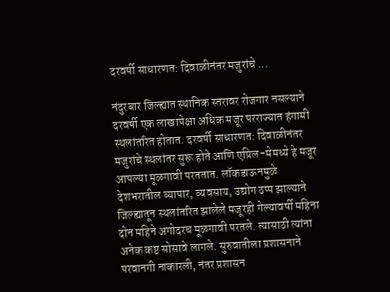दरवर्षी साधारणत: दिवाळीनंतर मजुरांचे ...

नंदुरबार जिल्ह्यात स्थानिक स्तरावर रोजगार नसल्याने दरवर्षी एक लाखापेक्षा अधिक मजूर परराज्यात हंगामी स्थलांतरित होतात. दरवर्षी साधारणत: दिवाळीनंतर मजुरांचे स्थलांतर सुरू होते आणि एप्रिल-मेमध्ये हे मजूर आपल्या मूळगावी परततात. लॉकडाऊनमुळे देशभरातील व्यापार, व्यवसाय, उद्योग ठप्प झाल्याने जिल्ह्यातून स्थलांतरित झालेले मजूरही गेल्यावर्षी महिना दोन महिने अगोदरच मूळगावी परतले. त्यासाठी त्यांना अनेक कष्ट सोसावे लागले. सुरुवातीला प्रशासनाने परवानगी नाकारली, नंतर प्रशासन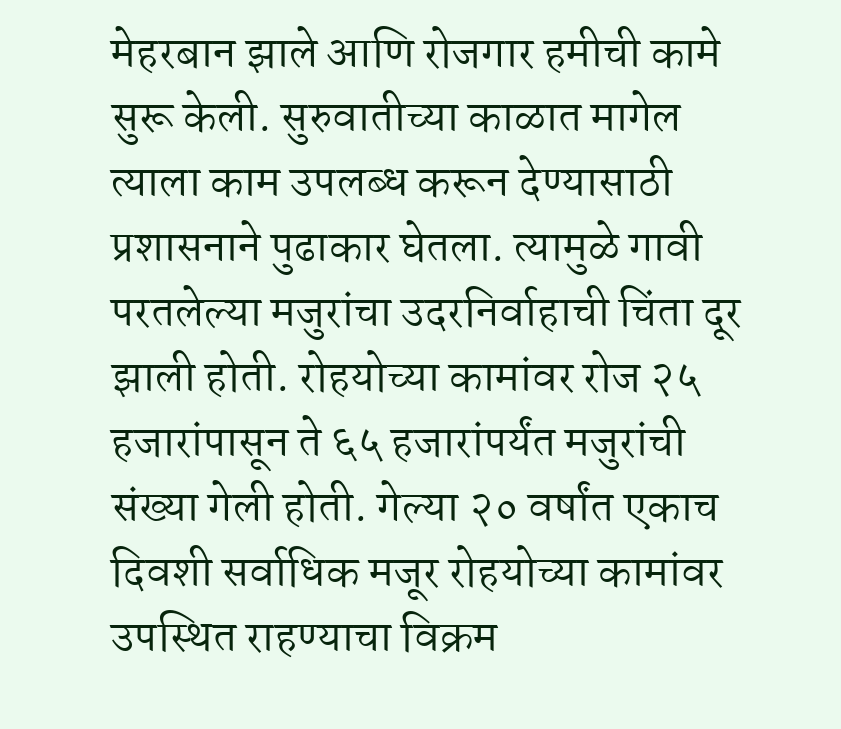मेहरबान झाले आणि रोजगार हमीची कामे सुरू केली. सुरुवातीच्या काळात मागेल त्याला काम उपलब्ध करून देण्यासाठी प्रशासनाने पुढाकार घेतला. त्यामुळे गावी परतलेल्या मजुरांचा उदरनिर्वाहाची चिंता दूर झाली होती. रोहयोच्या कामांवर रोज २५ हजारांपासून ते ६५ हजारांपर्यंत मजुरांची संख्या गेली होती. गेल्या २० वर्षांत एकाच दिवशी सर्वाधिक मजूर रोहयोच्या कामांवर उपस्थित राहण्याचा विक्रम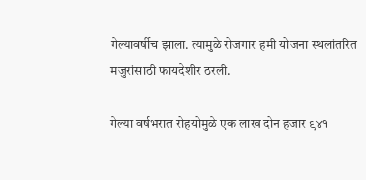गेल्यावर्षीच झाला. त्यामुळे रोजगार हमी योजना स्थलांतरित मजुरांसाठी फायदेशीर ठरली.

गेल्या वर्षभरात रोहयोमुळे एक लाख दोन हजार ९४१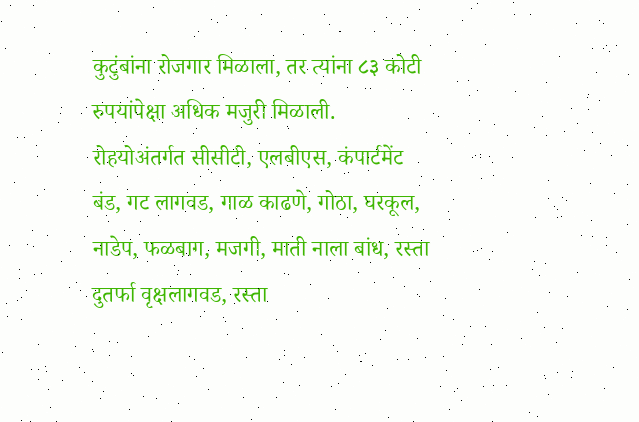कुटुंबांना रोजगार मिळाला, तर त्यांना ८३ कोटी रुपयांपेक्षा अधिक मजुरी मिळाली. रोहयोअंतर्गत सीसीटी, एलबीएस, कंपार्टमेंट बंड, गट लागवड, गाळ काढणे, गोठा, घरकूल, नाडेप, फळबाग, मजगी, माती नाला बांध, रस्ता दुतर्फा वृक्षलागवड, रस्ता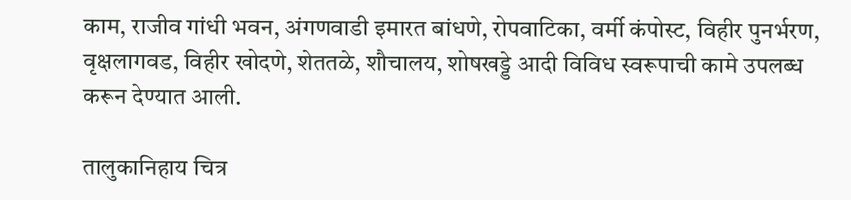काम, राजीव गांधी भवन, अंगणवाडी इमारत बांधणे, रोपवाटिका, वर्मी कंपोस्ट, विहीर पुनर्भरण, वृक्षलागवड, विहीर खोदणे, शेततळे, शौचालय, शोषखड्डे आदी विविध स्वरूपाची कामे उपलब्ध करून देण्यात आली.

तालुकानिहाय चित्र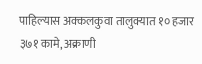पाहिल्यास अक्कलकुवा तालुक्यात १० हजार ३७१ कामे, अक्राणी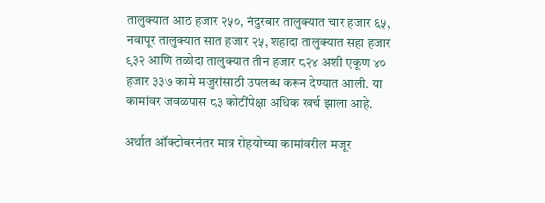तालुक्यात आठ हजार २५०, नंदुरबार तालुक्यात चार हजार ६५, नवापूर तालुक्यात सात हजार २५, शहादा तालुक्यात सहा हजार ९३२ आणि तळोदा तालुक्यात तीन हजार ८२४ अशी एकूण ४० हजार ३३७ कामे मजुरांसाठी उपलब्ध करून देण्यात आली. या कामांवर जवळपास ८३ कोटींपेक्षा अधिक खर्च झाला आहे.

अर्थात ऑक्टोबरनंतर मात्र रोहयोच्या कामांवरील मजूर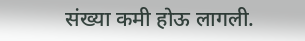संख्या कमी होऊ लागली.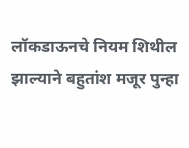लॉकडाऊनचे नियम शिथील झाल्याने बहुतांश मजूर पुन्हा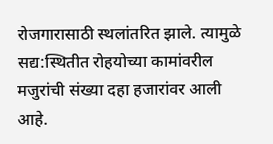रोजगारासाठी स्थलांतरित झाले. त्यामुळे सद्य:स्थितीत रोहयोच्या कामांवरील मजुरांची संख्या दहा हजारांवर आली आहे.